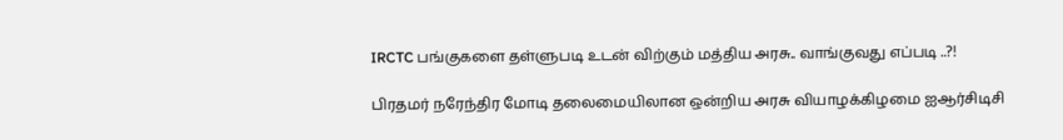IRCTC பங்குகளை தள்ளுபடி உடன் விற்கும் மத்திய அரசு.. வாங்குவது எப்படி ..?!

பிரதமர் நரேந்திர மோடி தலைமையிலான ஒன்றிய அரசு வியாழக்கிழமை ஐஆர்சிடிசி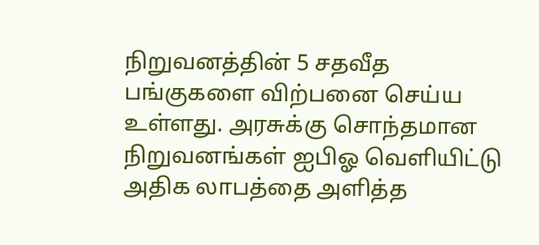நிறுவனத்தின் 5 சதவீத பங்குகளை விற்பனை செய்ய உள்ளது. அரசுக்கு சொந்தமான நிறுவனங்கள் ஐபிஓ வெளியிட்டு அதிக லாபத்தை அளித்த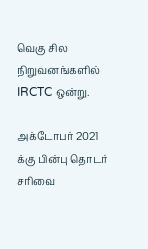வெகு சில நிறுவனங்களில் IRCTC ஒன்று.

அக்டோபர் 2021 க்கு பின்பு தொடர் சரிவை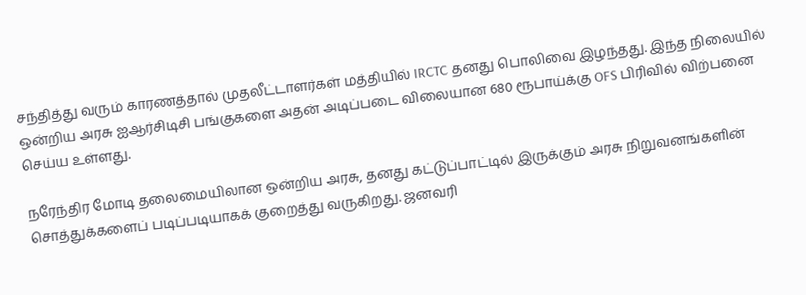சந்தித்து வரும் காரணத்தால் முதலீட்டாளர்கள் மத்தியில் IRCTC தனது பொலிவை இழந்தது. இந்த நிலையில் ஒன்றிய அரசு ஐஆர்சிடிசி பங்குகளை அதன் அடிப்படை விலையான 680 ரூபாய்க்கு OFS பிரிவில் விற்பனை செய்ய உள்ளது.

நரேந்திர மோடி தலைமையிலான ஒன்றிய அரசு, தனது கட்டுப்பாட்டில் இருக்கும் அரசு நிறுவனங்களின் சொத்துக்களைப் படிப்படியாகக் குறைத்து வருகிறது. ஜனவரி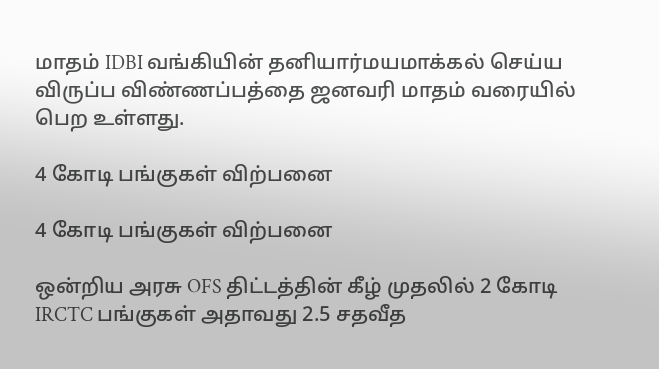மாதம் IDBI வங்கியின் தனியார்மயமாக்கல் செய்ய விருப்ப விண்ணப்பத்தை ஜனவரி மாதம் வரையில் பெற உள்ளது.

4 கோடி பங்குகள் விற்பனை

4 கோடி பங்குகள் விற்பனை

ஒன்றிய அரசு OFS திட்டத்தின் கீழ் முதலில் 2 கோடி IRCTC பங்குகள் அதாவது 2.5 சதவீத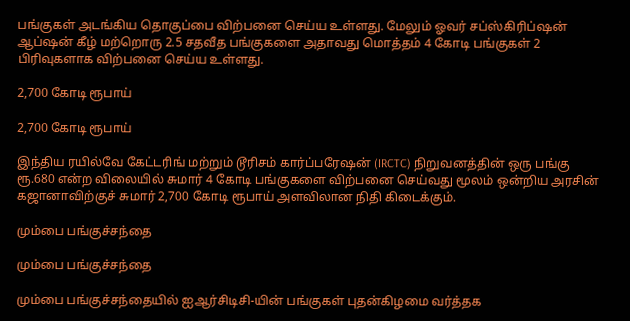பங்குகள் அடங்கிய தொகுப்பை விற்பனை செய்ய உள்ளது. மேலும் ஓவர் சப்ஸ்கிரிப்ஷன் ஆப்ஷன் கீழ் மற்றொரு 2.5 சதவீத பங்குகளை அதாவது மொத்தம் 4 கோடி பங்குகள் 2 பிரிவுகளாக விற்பனை செய்ய உள்ளது.

2,700 கோடி ரூபாய்

2,700 கோடி ரூபாய்

இந்திய ரயில்வே கேட்டரிங் மற்றும் டூரிசம் கார்ப்பரேஷன் (IRCTC) நிறுவனத்தின் ஒரு பங்கு ரூ.680 என்ற விலையில் சுமார் 4 கோடி பங்குகளை விற்பனை செய்வது மூலம் ஒன்றிய அரசின் கஜானாவிற்குச் சுமார் 2,700 கோடி ரூபாய் அளவிலான நிதி கிடைக்கும்.

மும்பை பங்குச்சந்தை

மும்பை பங்குச்சந்தை

மும்பை பங்குச்சந்தையில் ஐஆர்சிடிசி-யின் பங்குகள் புதன்கிழமை வர்த்தக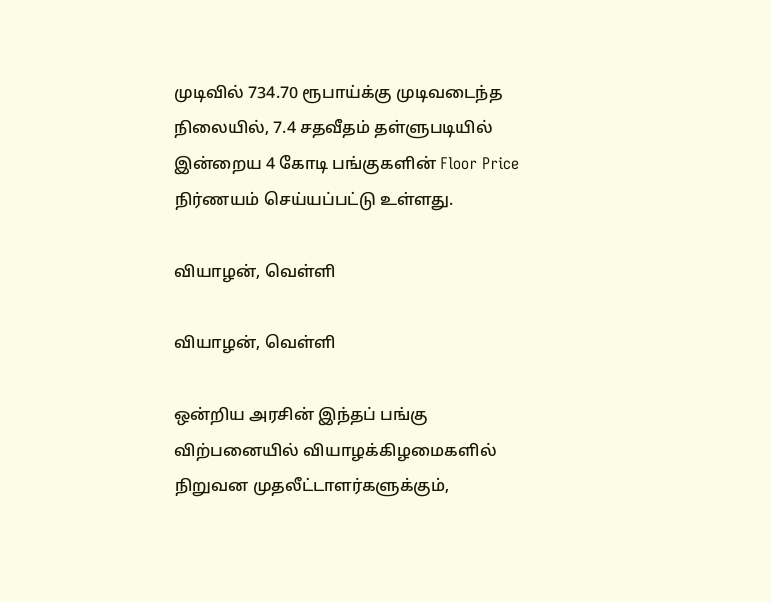முடிவில் 734.70 ரூபாய்க்கு முடிவடைந்த நிலையில், 7.4 சதவீதம் தள்ளுபடியில் இன்றைய 4 கோடி பங்குகளின் Floor Price நிர்ணயம் செய்யப்பட்டு உள்ளது.

வியாழன், வெள்ளி

வியாழன், வெள்ளி

ஒன்றிய அரசின் இந்தப் பங்கு விற்பனையில் வியாழக்கிழமைகளில் நிறுவன முதலீட்டாளர்களுக்கும்,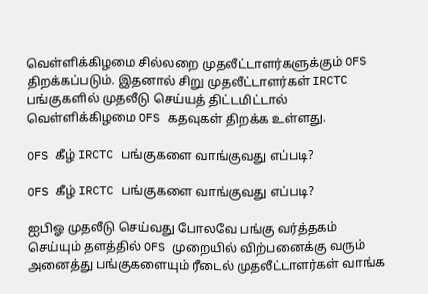வெள்ளிக்கிழமை சில்லறை முதலீட்டாளர்களுக்கும் OFS திறக்கப்படும். இதனால் சிறு முதலீட்டாளர்கள் IRCTC பங்குகளில் முதலீடு செய்யத் திட்டமிட்டால் வெள்ளிக்கிழமை OFS கதவுகள் திறக்க உள்ளது.

OFS கீழ் IRCTC பங்குகளை வாங்குவது எப்படி?

OFS கீழ் IRCTC பங்குகளை வாங்குவது எப்படி?

ஐபிஓ முதலீடு செய்வது போலவே பங்கு வர்த்தகம் செய்யும் தளத்தில் OFS முறையில் விற்பனைக்கு வரும் அனைத்து பங்குகளையும் ரீடைல் முதலீட்டாளர்கள் வாங்க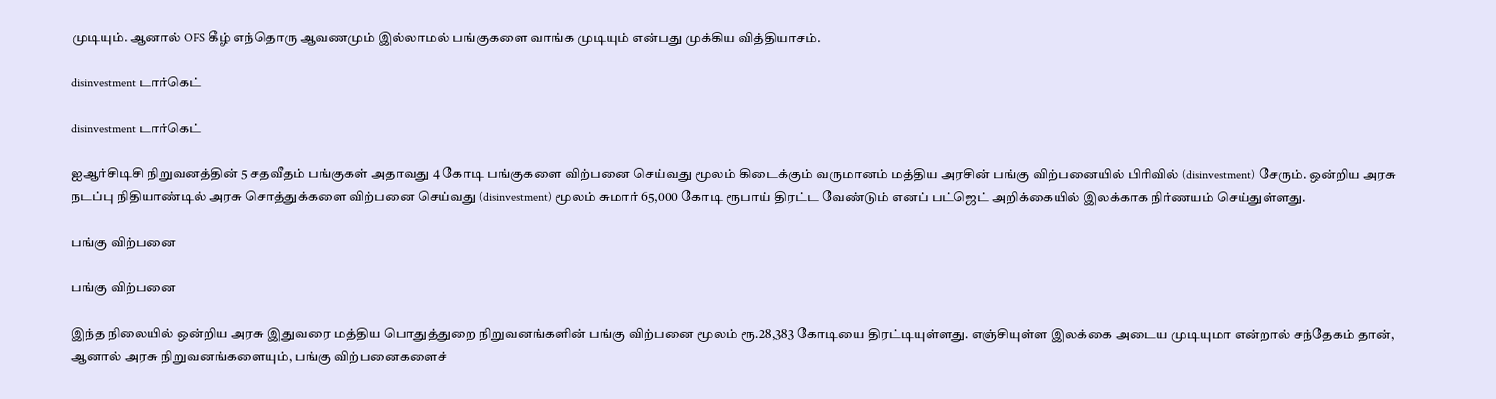முடியும். ஆனால் OFS கீழ் எந்தொரு ஆவணமும் இல்லாமல் பங்குகளை வாங்க முடியும் என்பது முக்கிய வித்தியாசம்.

disinvestment டார்கெட்

disinvestment டார்கெட்

ஐஆர்சிடிசி நிறுவனத்தின் 5 சதவீதம் பங்குகள் அதாவது 4 கோடி பங்குகளை விற்பனை செய்வது மூலம் கிடைக்கும் வருமானம் மத்திய அரசின் பங்கு விற்பனையில் பிரிவில் (disinvestment) சேரும். ஒன்றிய அரசு நடப்பு நிதியாண்டில் அரசு சொத்துக்களை விற்பனை செய்வது (disinvestment) மூலம் சுமார் 65,000 கோடி ரூபாய் திரட்ட வேண்டும் எனப் பட்ஜெட் அறிக்கையில் இலக்காக நிர்ணயம் செய்துள்ளது.

பங்கு விற்பனை

பங்கு விற்பனை

இந்த நிலையில் ஒன்றிய அரசு இதுவரை மத்திய பொதுத்துறை நிறுவனங்களின் பங்கு விற்பனை மூலம் ரூ.28,383 கோடியை திரட்டியுள்ளது. எஞ்சியுள்ள இலக்கை அடைய முடியுமா என்றால் சந்தேகம் தான், ஆனால் அரசு நிறுவனங்களையும், பங்கு விற்பனைகளைச்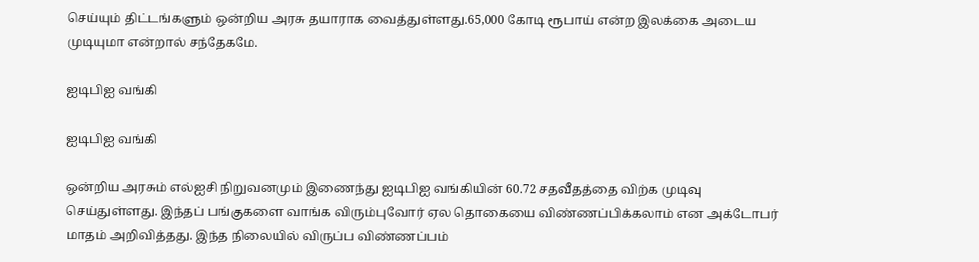செய்யும் திட்டங்களும் ஒன்றிய அரசு தயாராக வைத்துள்ளது.65,000 கோடி ரூபாய் என்ற இலக்கை அடைய முடியுமா என்றால் சந்தேகமே.

ஐடிபிஐ வங்கி

ஐடிபிஐ வங்கி

ஒன்றிய அரசும் எல்ஐசி நிறுவனமும் இணைந்து ஐடிபிஐ வங்கியின் 60.72 சதவீதத்தை விற்க முடிவு செய்துள்ளது. இந்தப் பங்குகளை வாங்க விரும்புவோர் ஏல தொகையை விண்ணப்பிக்கலாம் என அக்டோபர் மாதம் அறிவித்தது. இந்த நிலையில் விருப்ப விண்ணப்பம்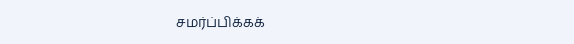சமர்ப்பிக்கக்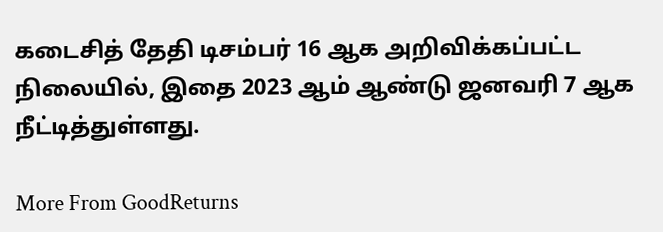கடைசித் தேதி டிசம்பர் 16 ஆக அறிவிக்கப்பட்ட நிலையில், இதை 2023 ஆம் ஆண்டு ஜனவரி 7 ஆக நீட்டித்துள்ளது.

More From GoodReturns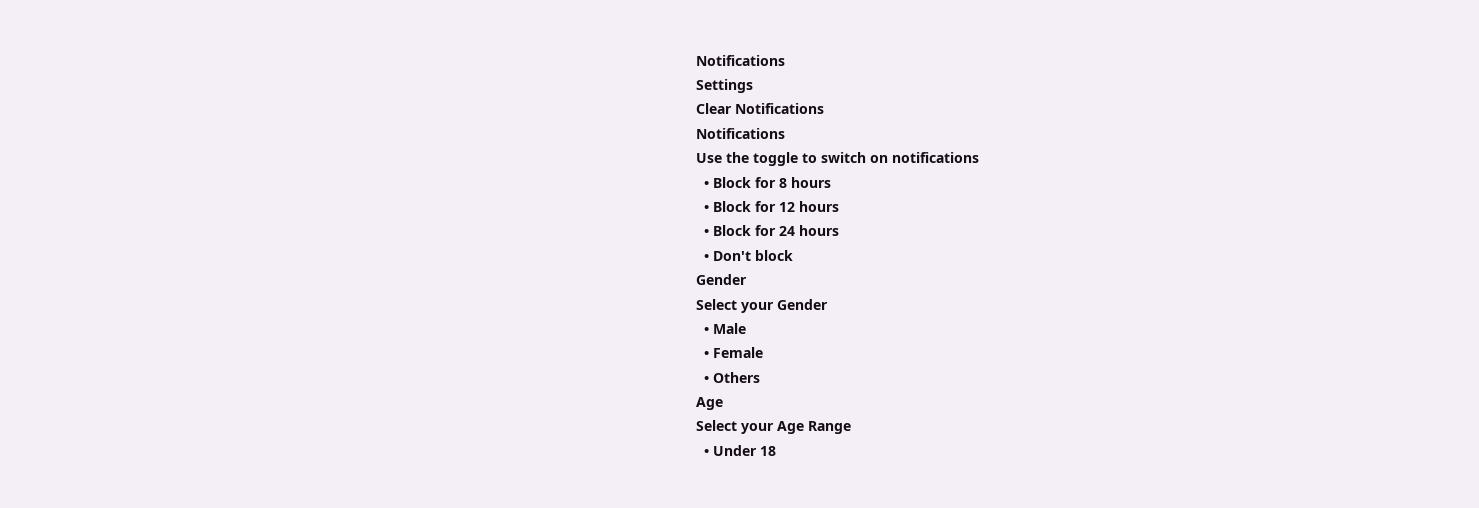Notifications
Settings
Clear Notifications
Notifications
Use the toggle to switch on notifications
  • Block for 8 hours
  • Block for 12 hours
  • Block for 24 hours
  • Don't block
Gender
Select your Gender
  • Male
  • Female
  • Others
Age
Select your Age Range
  • Under 18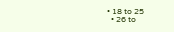• 18 to 25
  • 26 to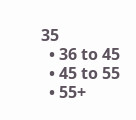35
  • 36 to 45
  • 45 to 55
  • 55+